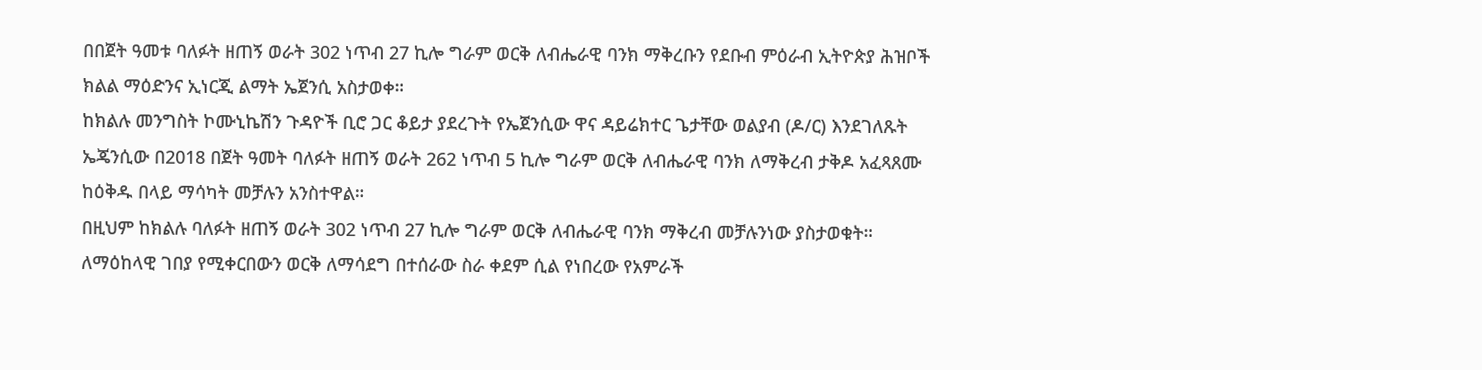በበጀት ዓመቱ ባለፉት ዘጠኝ ወራት 302 ነጥብ 27 ኪሎ ግራም ወርቅ ለብሔራዊ ባንክ ማቅረቡን የደቡብ ምዕራብ ኢትዮጵያ ሕዝቦች ክልል ማዕድንና ኢነርጂ ልማት ኤጀንሲ አስታወቀ።
ከክልሉ መንግስት ኮሙኒኬሽን ጉዳዮች ቢሮ ጋር ቆይታ ያደረጉት የኤጀንሲው ዋና ዳይሬክተር ጌታቸው ወልያብ (ዶ/ር) እንደገለጹት ኤጄንሲው በ2018 በጀት ዓመት ባለፉት ዘጠኝ ወራት 262 ነጥብ 5 ኪሎ ግራም ወርቅ ለብሔራዊ ባንክ ለማቅረብ ታቅዶ አፈጻጸሙ ከዕቅዱ በላይ ማሳካት መቻሉን አንስተዋል።
በዚህም ከክልሉ ባለፉት ዘጠኝ ወራት 302 ነጥብ 27 ኪሎ ግራም ወርቅ ለብሔራዊ ባንክ ማቅረብ መቻሉንነው ያስታወቁት።
ለማዕከላዊ ገበያ የሚቀርበውን ወርቅ ለማሳደግ በተሰራው ስራ ቀደም ሲል የነበረው የአምራች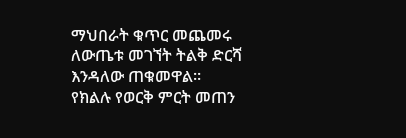ማህበራት ቁጥር መጨመሩ ለውጤቱ መገኘት ትልቅ ድርሻ እንዳለው ጠቁመዋል።
የክልሉ የወርቅ ምርት መጠን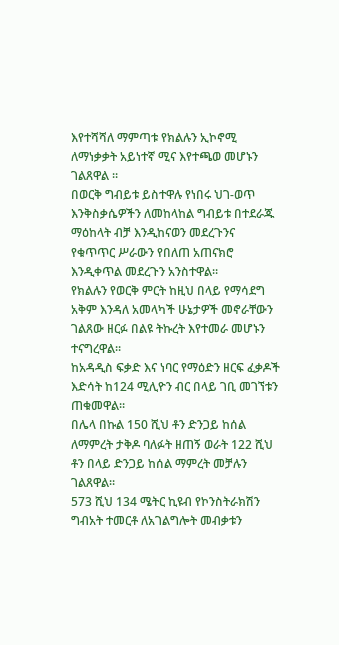እየተሻሻለ ማምጣቱ የክልሉን ኢኮኖሚ ለማነቃቃት አይነተኛ ሚና እየተጫወ መሆኑን ገልጸዋል ።
በወርቅ ግብይቱ ይስተዋሉ የነበሩ ህገ-ወጥ እንቅስቃሴዎችን ለመከላከል ግብይቱ በተደራጁ ማዕከላት ብቻ እንዲከናወን መደረጉንና የቁጥጥር ሥራውን የበለጠ አጠናክሮ እንዲቀጥል መደረጉን አንስተዋል።
የክልሉን የወርቅ ምርት ከዚህ በላይ የማሳደግ አቅም እንዳለ አመላካች ሁኔታዎች መኖራቸውን ገልጸው ዘርፉ በልዩ ትኩረት እየተመራ መሆኑን ተናግረዋል።
ከአዳዲስ ፍቃድ እና ነባር የማዕድን ዘርፍ ፈቃዶች እድሳት ከ124 ሚሊዮን ብር በላይ ገቢ መገኘቱን ጠቁመዋል።
በሌላ በኩል 150 ሺህ ቶን ድንጋይ ከሰል ለማምረት ታቅዶ ባለፉት ዘጠኝ ወራት 122 ሺህ ቶን በላይ ድንጋይ ከሰል ማምረት መቻሉን ገልጸዋል።
573 ሺህ 134 ሜትር ኪዩብ የኮንስትራክሽን ግብአት ተመርቶ ለአገልግሎት መብቃቱን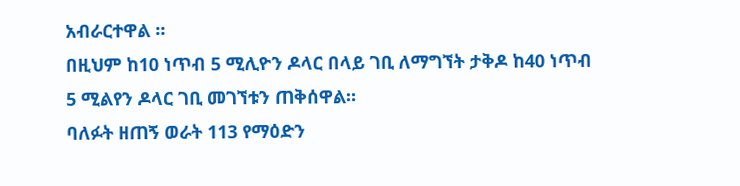አብራርተዋል ።
በዚህም ከ10 ነጥብ 5 ሚሊዮን ዶላር በላይ ገቢ ለማግኘት ታቅዶ ከ40 ነጥብ 5 ሚልየን ዶላር ገቢ መገኘቱን ጠቅሰዋል።
ባለፉት ዘጠኝ ወራት 113 የማዕድን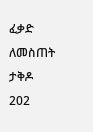ፈቃድ ለመስጠት ታቅዶ 202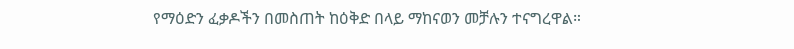የማዕድን ፈቃዶችን በመስጠት ከዕቅድ በላይ ማከናወን መቻሉን ተናግረዋል።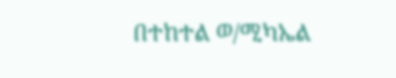በተከተል ወ/ሚካኤል